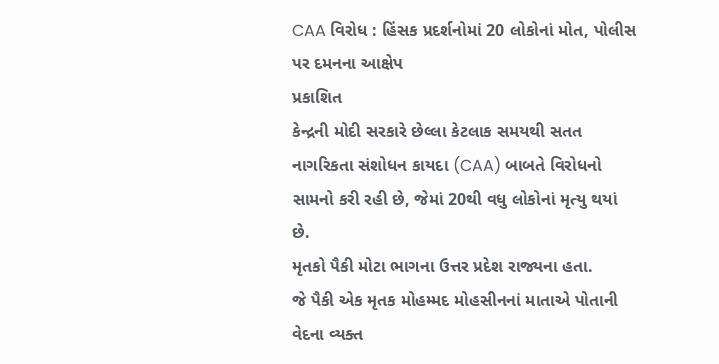CAA વિરોધ : હિંસક પ્રદર્શનોમાં 20 લોકોનાં મોત, પોલીસ પર દમનના આક્ષેપ
પ્રકાશિત
કેન્દ્રની મોદી સરકારે છેલ્લા કેટલાક સમયથી સતત નાગરિકતા સંશોધન કાયદા (CAA) બાબતે વિરોધનો સામનો કરી રહી છે, જેમાં 20થી વધુ લોકોનાં મૃત્યુ થયાં છે.
મૃતકો પૈકી મોટા ભાગના ઉત્તર પ્રદેશ રાજ્યના હતા.
જે પૈકી એક મૃતક મોહમ્મદ મોહસીનનાં માતાએ પોતાની વેદના વ્યક્ત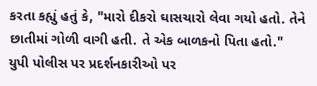કરતા કહ્યું હતું કે, "મારો દીકરો ઘાસચારો લેવા ગયો હતો. તેને છાતીમાં ગોળી વાગી હતી. તે એક બાળકનો પિતા હતો."
યુપી પોલીસ પર પ્રદર્શનકારીઓ પર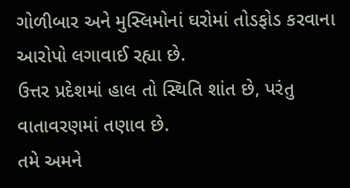ગોળીબાર અને મુસ્લિમોનાં ઘરોમાં તોડફોડ કરવાના આરોપો લગાવાઈ રહ્યા છે.
ઉત્તર પ્રદેશમાં હાલ તો સ્થિતિ શાંત છે, પરંતુ વાતાવરણમાં તણાવ છે.
તમે અમને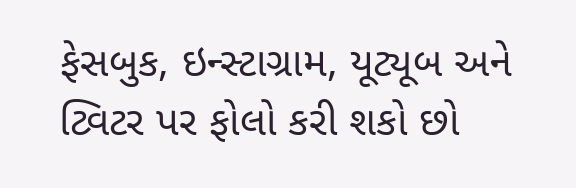ફેસબુક, ઇન્સ્ટાગ્રામ, યૂટ્યૂબ અને ટ્વિટર પર ફોલો કરી શકો છો